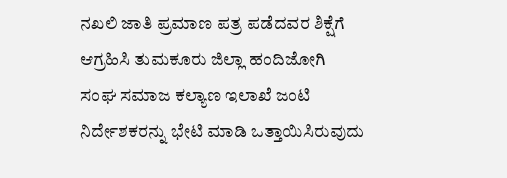ನಖಲಿ ಜಾತಿ ಪ್ರಮಾಣ ಪತ್ರ ಪಡೆದವರ ಶಿಕ್ಷೆಗೆ ಆಗ್ರಹಿಸಿ ತುಮಕೂರು ಜಿಲ್ಲಾ ಹಂದಿಜೋಗಿ ಸಂಘ ಸಮಾಜ ಕಲ್ಯಾಣ ಇಲಾಖೆ ಜಂಟಿ ನಿರ್ದೇಶಕರನ್ನು ಭೇಟಿ ಮಾಡಿ ಒತ್ತಾಯಿಸಿರುವುದು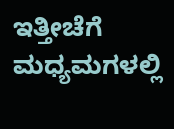ಇತ್ತೀಚೆಗೆ ಮಧ್ಯಮಗಳಲ್ಲಿ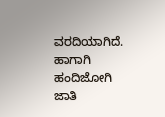ವರದಿಯಾಗಿದೆ. ಹಾಗಾಗಿ ಹಂದಿಜೋಗಿ ಜಾತಿ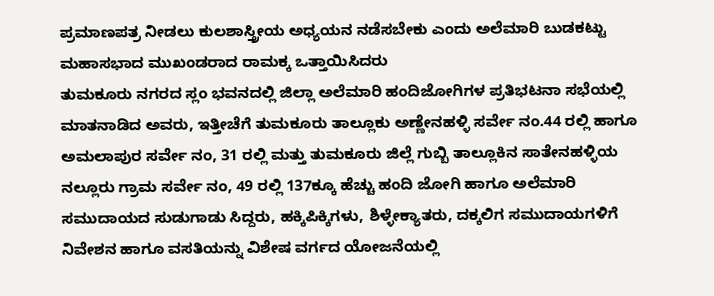ಪ್ರಮಾಣಪತ್ರ ನೀಡಲು ಕುಲಶಾಸ್ತ್ರೀಯ ಅಧ್ಯಯನ ನಡೆಸಬೇಕು ಎಂದು ಅಲೆಮಾರಿ ಬುಡಕಟ್ಟು ಮಹಾಸಭಾದ ಮುಖಂಡರಾದ ರಾಮಕ್ಕ ಒತ್ತಾಯಿಸಿದರು
ತುಮಕೂರು ನಗರದ ಸ್ಲಂ ಭವನದಲ್ಲಿ ಜಿಲ್ಲಾ ಅಲೆಮಾರಿ ಹಂದಿಜೋಗಿಗಳ ಪ್ರತಿಭಟನಾ ಸಭೆಯಲ್ಲಿ ಮಾತನಾಡಿದ ಅವರು, ಇತ್ತೀಚೆಗೆ ತುಮಕೂರು ತಾಲ್ಲೂಕು ಅಣ್ಣೇನಹಳ್ಳಿ ಸರ್ವೇ ನಂ.44 ರಲ್ಲಿ ಹಾಗೂ ಅಮಲಾಪುರ ಸರ್ವೇ ನಂ, 31 ರಲ್ಲಿ ಮತ್ತು ತುಮಕೂರು ಜಿಲ್ಲೆ ಗುಬ್ಬಿ ತಾಲ್ಲೂಕಿನ ಸಾತೇನಹಳ್ಳಿಯ ನಲ್ಲೂರು ಗ್ರಾಮ ಸರ್ವೇ ನಂ, 49 ರಲ್ಲಿ 137ಕ್ಕೂ ಹೆಚ್ಚು ಹಂದಿ ಜೋಗಿ ಹಾಗೂ ಅಲೆಮಾರಿ ಸಮುದಾಯದ ಸುಡುಗಾಡು ಸಿದ್ದರು, ಹಕ್ಕಿಪಿಕ್ಕಿಗಳು, ಶಿಳ್ಳೇಕ್ಯಾತರು, ದಕ್ಕಲಿಗ ಸಮುದಾಯಗಳಿಗೆ ನಿವೇಶನ ಹಾಗೂ ವಸತಿಯನ್ನು ವಿಶೇಷ ವರ್ಗದ ಯೋಜನೆಯಲ್ಲಿ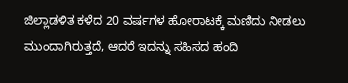ಜಿಲ್ಲಾಡಳಿತ ಕಳೆದ 20 ವರ್ಷಗಳ ಹೋರಾಟಕ್ಕೆ ಮಣಿದು ನೀಡಲು ಮುಂದಾಗಿರುತ್ತದೆ, ಆದರೆ ಇದನ್ನು ಸಹಿಸದ ಹಂದಿ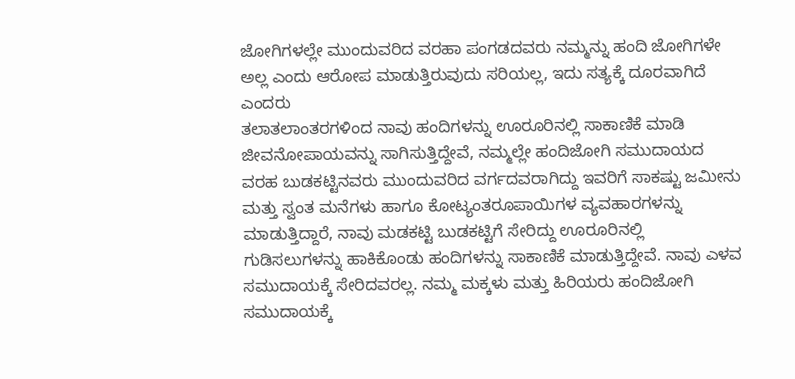ಜೋಗಿಗಳಲ್ಲೇ ಮುಂದುವರಿದ ವರಹಾ ಪಂಗಡದವರು ನಮ್ಮನ್ನು ಹಂದಿ ಜೋಗಿಗಳೇ ಅಲ್ಲ ಎಂದು ಆರೋಪ ಮಾಡುತ್ತಿರುವುದು ಸರಿಯಲ್ಲ, ಇದು ಸತ್ಯಕ್ಕೆ ದೂರವಾಗಿದೆ ಎಂದರು
ತಲಾತಲಾಂತರಗಳಿಂದ ನಾವು ಹಂದಿಗಳನ್ನು ಊರೂರಿನಲ್ಲಿ ಸಾಕಾಣಿಕೆ ಮಾಡಿ ಜೀವನೋಪಾಯವನ್ನು ಸಾಗಿಸುತ್ತಿದ್ದೇವೆ, ನಮ್ಮಲ್ಲೇ ಹಂದಿಜೋಗಿ ಸಮುದಾಯದ ವರಹ ಬುಡಕಟ್ಟಿನವರು ಮುಂದುವರಿದ ವರ್ಗದವರಾಗಿದ್ದು ಇವರಿಗೆ ಸಾಕಷ್ಟು ಜಮೀನು ಮತ್ತು ಸ್ವಂತ ಮನೆಗಳು ಹಾಗೂ ಕೋಟ್ಯಂತರೂಪಾಯಿಗಳ ವ್ಯವಹಾರಗಳನ್ನು ಮಾಡುತ್ತಿದ್ದಾರೆ, ನಾವು ಮಡಕಟ್ಟಿ ಬುಡಕಟ್ಟಿಗೆ ಸೇರಿದ್ದು ಊರೂರಿನಲ್ಲಿ ಗುಡಿಸಲುಗಳನ್ನು ಹಾಕಿಕೊಂಡು ಹಂದಿಗಳನ್ನು ಸಾಕಾಣಿಕೆ ಮಾಡುತ್ತಿದ್ದೇವೆ. ನಾವು ಎಳವ ಸಮುದಾಯಕ್ಕೆ ಸೇರಿದವರಲ್ಲ. ನಮ್ಮ ಮಕ್ಕಳು ಮತ್ತು ಹಿರಿಯರು ಹಂದಿಜೋಗಿ ಸಮುದಾಯಕ್ಕೆ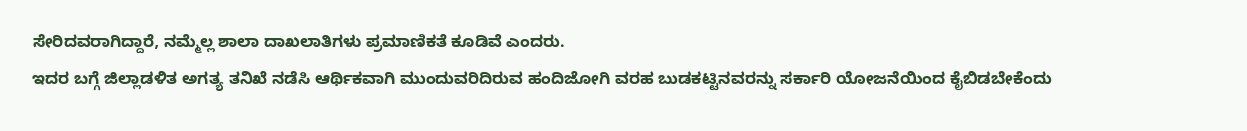ಸೇರಿದವರಾಗಿದ್ದಾರೆ, ನಮ್ಮೆಲ್ಲ ಶಾಲಾ ದಾಖಲಾತಿಗಳು ಪ್ರಮಾಣಿಕತೆ ಕೂಡಿವೆ ಎಂದರು.
ಇದರ ಬಗ್ಗೆ ಜಿಲ್ಲಾಡಳಿತ ಅಗತ್ಯ ತನಿಖೆ ನಡೆಸಿ ಆರ್ಥಿಕವಾಗಿ ಮುಂದುವರಿದಿರುವ ಹಂದಿಜೋಗಿ ವರಹ ಬುಡಕಟ್ಟಿನವರನ್ನು ಸರ್ಕಾರಿ ಯೋಜನೆಯಿಂದ ಕೈಬಿಡಬೇಕೆಂದು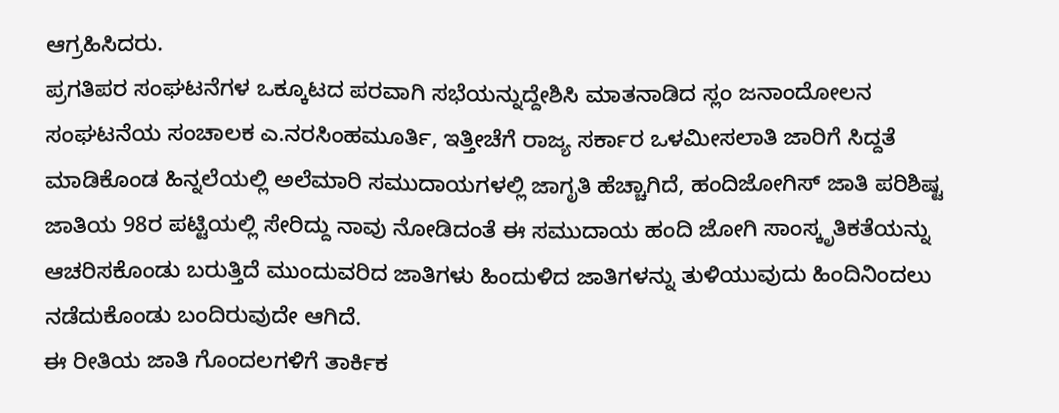ಆಗ್ರಹಿಸಿದರು.
ಪ್ರಗತಿಪರ ಸಂಘಟನೆಗಳ ಒಕ್ಕೂಟದ ಪರವಾಗಿ ಸಭೆಯನ್ನುದ್ದೇಶಿಸಿ ಮಾತನಾಡಿದ ಸ್ಲಂ ಜನಾಂದೋಲನ ಸಂಘಟನೆಯ ಸಂಚಾಲಕ ಎ.ನರಸಿಂಹಮೂರ್ತಿ, ಇತ್ತೀಚೆಗೆ ರಾಜ್ಯ ಸರ್ಕಾರ ಒಳಮೀಸಲಾತಿ ಜಾರಿಗೆ ಸಿದ್ದತೆ ಮಾಡಿಕೊಂಡ ಹಿನ್ನಲೆಯಲ್ಲಿ ಅಲೆಮಾರಿ ಸಮುದಾಯಗಳಲ್ಲಿ ಜಾಗೃತಿ ಹೆಚ್ಚಾಗಿದೆ, ಹಂದಿಜೋಗಿಸ್ ಜಾತಿ ಪರಿಶಿಷ್ಟ ಜಾತಿಯ 98ರ ಪಟ್ಟಿಯಲ್ಲಿ ಸೇರಿದ್ದು ನಾವು ನೋಡಿದಂತೆ ಈ ಸಮುದಾಯ ಹಂದಿ ಜೋಗಿ ಸಾಂಸ್ಕೃತಿಕತೆಯನ್ನು ಆಚರಿಸಕೊಂಡು ಬರುತ್ತಿದೆ ಮುಂದುವರಿದ ಜಾತಿಗಳು ಹಿಂದುಳಿದ ಜಾತಿಗಳನ್ನು ತುಳಿಯುವುದು ಹಿಂದಿನಿಂದಲು ನಡೆದುಕೊಂಡು ಬಂದಿರುವುದೇ ಆಗಿದೆ.
ಈ ರೀತಿಯ ಜಾತಿ ಗೊಂದಲಗಳಿಗೆ ತಾರ್ಕಿಕ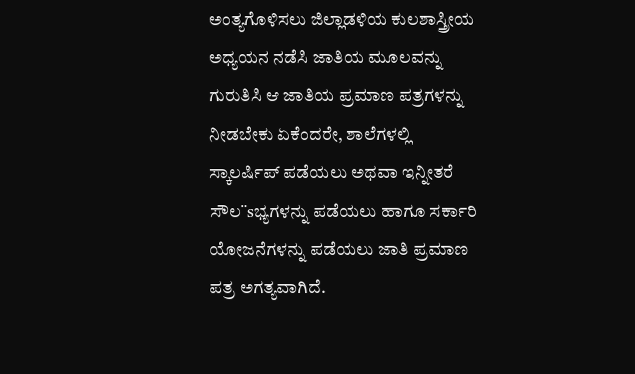ಅಂತ್ಯಗೊಳಿಸಲು ಜಿಲ್ಲಾಡಳಿಯ ಕುಲಶಾಸ್ತ್ರೀಯ ಅಧ್ಯಯನ ನಡೆಸಿ ಜಾತಿಯ ಮೂಲವನ್ನು ಗುರುತಿಸಿ ಆ ಜಾತಿಯ ಪ್ರಮಾಣ ಪತ್ರಗಳನ್ನು ನೀಡಬೇಕು ಏಕೆಂದರೇ, ಶಾಲೆಗಳಲ್ಲಿ ಸ್ಕಾಲರ್ಷಿಪ್ ಪಡೆಯಲು ಅಥವಾ ಇನ್ನೀತರೆ ಸೌಲ¨sಭ್ಯಗಳನ್ನು ಪಡೆಯಲು ಹಾಗೂ ಸರ್ಕಾರಿ ಯೋಜನೆಗಳನ್ನು ಪಡೆಯಲು ಜಾತಿ ಪ್ರಮಾಣ ಪತ್ರ ಅಗತ್ಯವಾಗಿದೆ.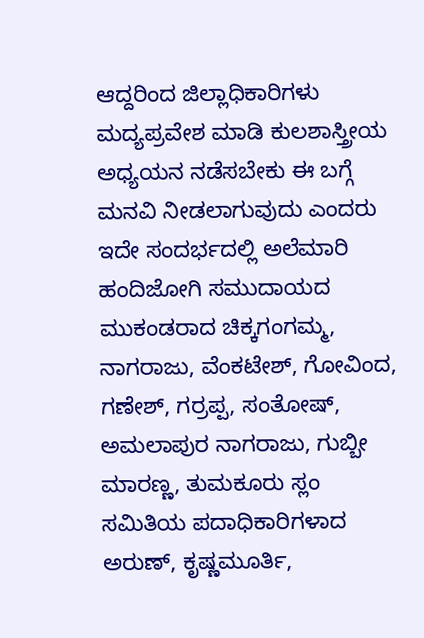ಆದ್ದರಿಂದ ಜಿಲ್ಲಾಧಿಕಾರಿಗಳು ಮದ್ಯಪ್ರವೇಶ ಮಾಡಿ ಕುಲಶಾಸ್ತ್ರೀಯ ಅಧ್ಯಯನ ನಡೆಸಬೇಕು ಈ ಬಗ್ಗೆ ಮನವಿ ನೀಡಲಾಗುವುದು ಎಂದರು
ಇದೇ ಸಂದರ್ಭದಲ್ಲಿ ಅಲೆಮಾರಿ ಹಂದಿಜೋಗಿ ಸಮುದಾಯದ ಮುಕಂಡರಾದ ಚಿಕ್ಕಗಂಗಮ್ಮ, ನಾಗರಾಜು, ವೆಂಕಟೇಶ್, ಗೋವಿಂದ, ಗಣೇಶ್, ಗರ್ರಪ್ಪ, ಸಂತೋಷ್, ಅಮಲಾಪುರ ನಾಗರಾಜು, ಗುಬ್ಬೀ ಮಾರಣ್ಣ, ತುಮಕೂರು ಸ್ಲಂ ಸಮಿತಿಯ ಪದಾಧಿಕಾರಿಗಳಾದ ಅರುಣ್, ಕೃಷ್ಣಮೂರ್ತಿ,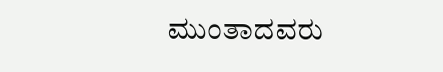ಮುಂತಾದವರು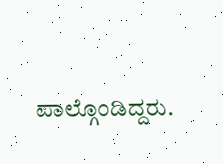ಪಾಲ್ಗೊಂಡಿದ್ದರು.